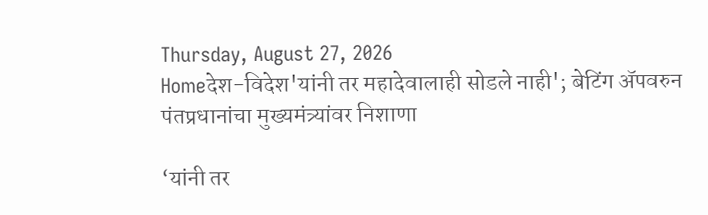Thursday, August 27, 2026
Homeदेश-विदेश'यांनी तर महादेवालाही सोडले नाही'; बेटिंग अ‍ॅपवरुन पंतप्रधानांचा मुख्यमंत्र्यांवर निशाणा

‘यांनी तर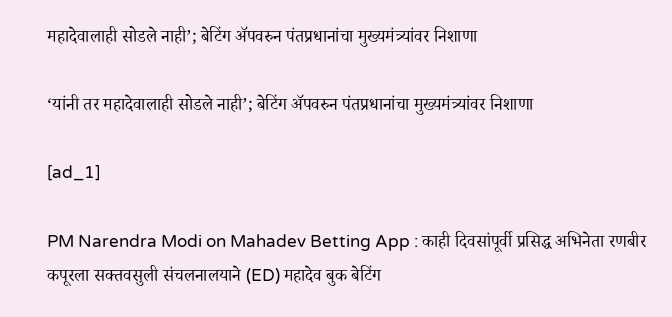महादेवालाही सोडले नाही’; बेटिंग अ‍ॅपवरुन पंतप्रधानांचा मुख्यमंत्र्यांवर निशाणा

‘यांनी तर महादेवालाही सोडले नाही’; बेटिंग अ‍ॅपवरुन पंतप्रधानांचा मुख्यमंत्र्यांवर निशाणा

[ad_1]

PM Narendra Modi on Mahadev Betting App : काही दिवसांपूर्वी प्रसिद्ध अभिनेता रणबीर कपूरला सक्तवसुली संचलनालयाने (ED) महादेव बुक बेटिंग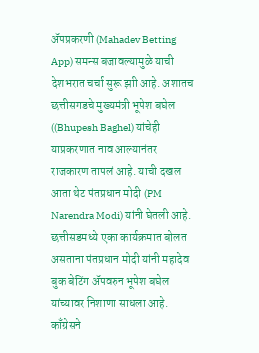अ‍ॅपप्रकरणी (Mahadev Betting App) समन्स बजावल्यामुळे याची देशभरात चर्चा सुरू झाी आहे. अशातच छत्तीसगडचे मुख्यमंत्री भूपेश बघेल ((Bhupesh Baghel) यांचेही याप्रकरणात नाव आल्यानंतर राजकारण तापलं आहे. याची दखल आता थेट पंतप्रधान मोदी (PM Narendra Modi) यांनी घेतली आहे. छत्तीसडमध्ये एका कार्यक्रमात बोलत असताना पंतप्रधान मोदी यांनी महादेव बुक बेटिंग अ‍ॅपवरुन भूपेश बघेल यांच्यावर निशाणा साधला आहे. काँग्रेसने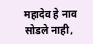महादेव हे नाव सोडले नाही,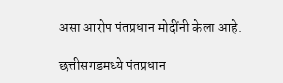असा आरोप पंतप्रधान मोदींनी केला आहे.

छत्तीसगडमध्ये पंतप्रधान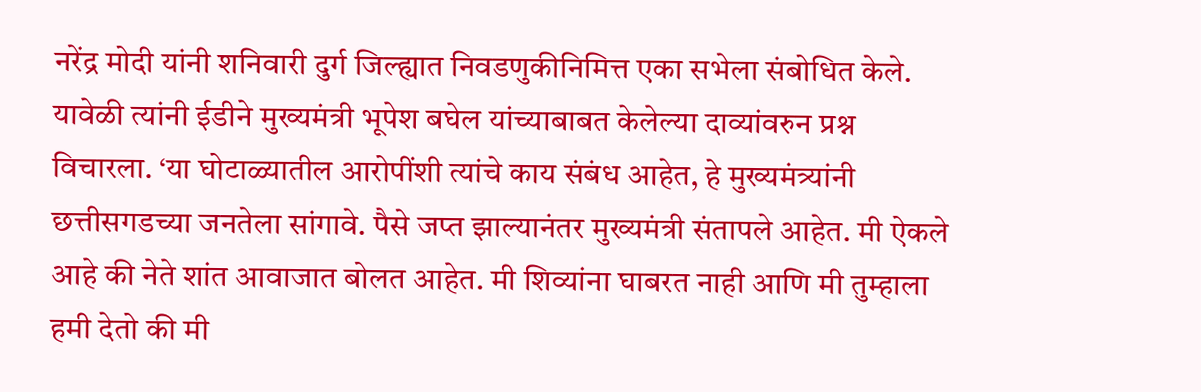नरेंद्र मोदी यांनी शनिवारी दुर्ग जिल्ह्यात निवडणुकीनिमित्त एका सभेला संबोधित केले. यावेळी त्यांनी ईडीने मुख्यमंत्री भूपेश बघेल यांच्याबाबत केलेल्या दाव्यांवरुन प्रश्न विचारला. ‘या घोटाळ्यातील आरोपींशी त्यांचे काय संबंध आहेत, हे मुख्यमंत्र्यांनी छत्तीसगडच्या जनतेला सांगावे. पैसे जप्त झाल्यानंतर मुख्यमंत्री संतापले आहेत. मी ऐकले आहे की नेते शांत आवाजात बोलत आहेत. मी शिव्यांना घाबरत नाही आणि मी तुम्हाला हमी देतो की मी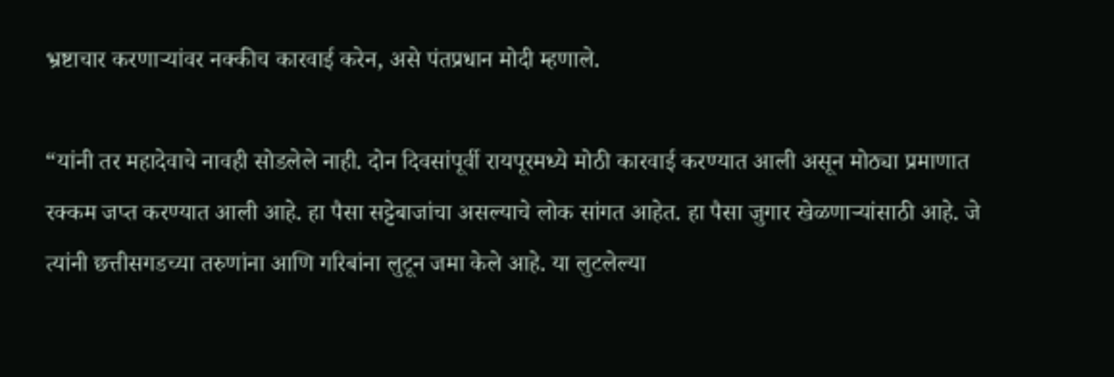भ्रष्टाचार करणाऱ्यांवर नक्कीच कारवाई करेन, असे पंतप्रधान मोदी म्हणाले.

“यांनी तर महादेवाचे नावही सोडलेले नाही. दोन दिवसांपूर्वी रायपूरमध्ये मोठी कारवाई करण्यात आली असून मोठ्या प्रमाणात रक्कम जप्त करण्यात आली आहे. हा पैसा सट्टेबाजांचा असल्याचे लोक सांगत आहेत. हा पैसा जुगार खेळणाऱ्यांसाठी आहे. जे त्यांनी छत्तीसगडच्या तरुणांना आणि गरिबांना लुटून जमा केले आहे. या लुटलेल्या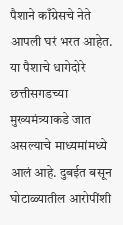पैशाने काँग्रेसचे नेते आपली घरं भरत आहेत. या पैशाचे धागेदोरे छत्तीसगडच्या मुख्यमंत्र्याकडे जात असल्याचे माध्यमांमध्ये आलं आहे. दुबईत बसून घोटाळ्यातील आरोपींशी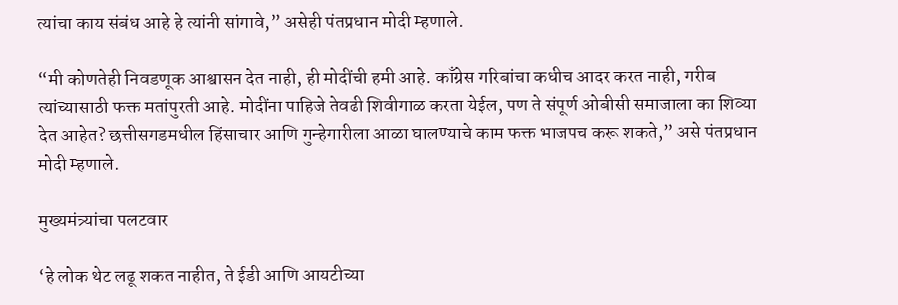त्यांचा काय संबंध आहे हे त्यांनी सांगावे,” असेही पंतप्रधान मोदी म्हणाले.

“मी कोणतेही निवडणूक आश्वासन देत नाही, ही मोदींची हमी आहे. काँग्रेस गरिबांचा कधीच आदर करत नाही, गरीब त्यांच्यासाठी फक्त मतांपुरती आहे. मोदींना पाहिजे तेवढी शिवीगाळ करता येईल, पण ते संपूर्ण ओबीसी समाजाला का शिव्या देत आहेत? छत्तीसगडमधील हिंसाचार आणि गुन्हेगारीला आळा घालण्याचे काम फक्त भाजपच करू शकते,” असे पंतप्रधान मोदी म्हणाले.

मुख्यमंत्र्यांचा पलटवार

‘हे लोक थेट लढू शकत नाहीत, ते ईडी आणि आयटीच्या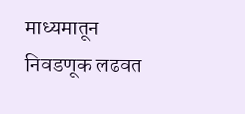माध्यमातून निवडणूक लढवत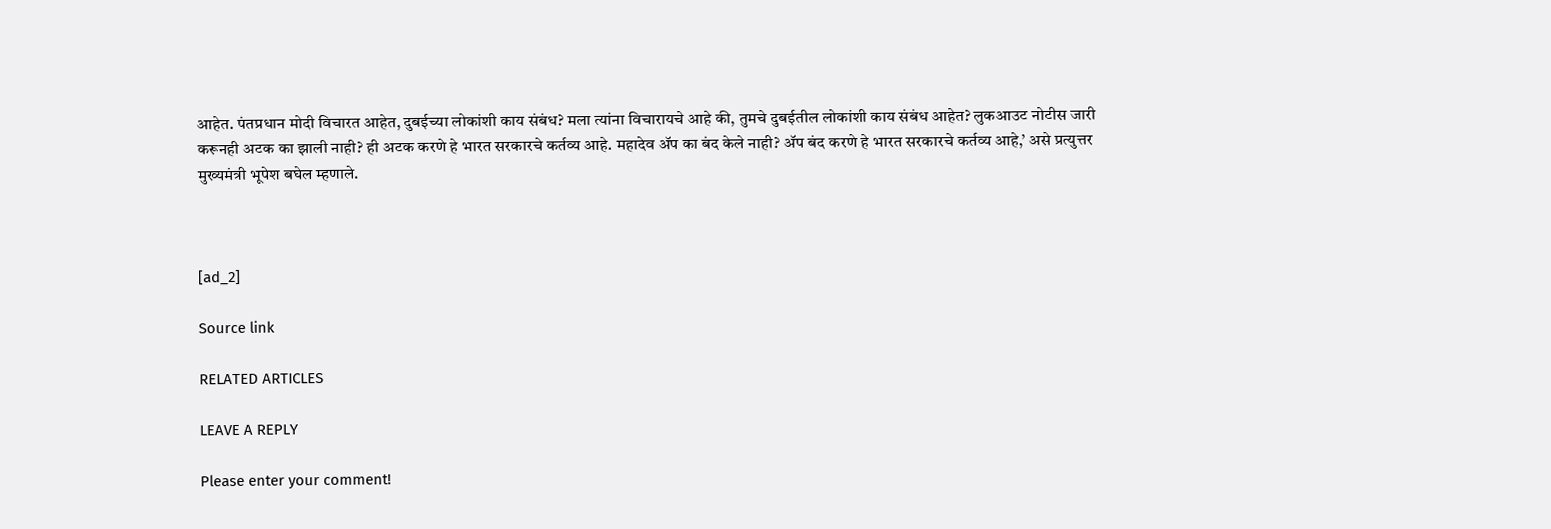आहेत. पंतप्रधान मोदी विचारत आहेत, दुबईच्या लोकांशी काय संबंध? मला त्यांना विचारायचे आहे की, तुमचे दुबईतील लोकांशी काय संबंध आहेत? लुकआउट नोटीस जारी करूनही अटक का झाली नाही? ही अटक करणे हे भारत सरकारचे कर्तव्य आहे. महादेव ॲप का बंद केले नाही? ॲप बंद करणे हे भारत सरकारचे कर्तव्य आहे,’ असे प्रत्युत्तर मुख्यमंत्री भूपेश बघेल म्हणाले.



[ad_2]

Source link

RELATED ARTICLES

LEAVE A REPLY

Please enter your comment!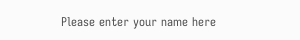Please enter your name here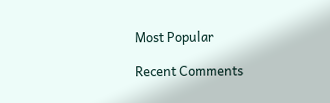Most Popular

Recent Comments